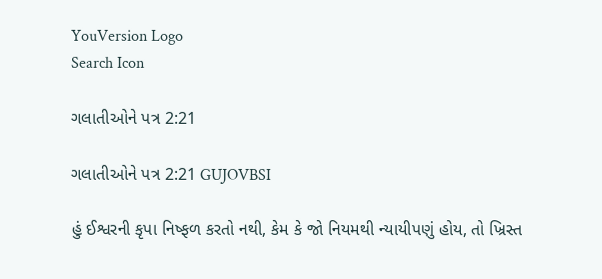YouVersion Logo
Search Icon

ગલાતીઓને પત્ર 2:21

ગલાતીઓને પત્ર 2:21 GUJOVBSI

હું ઈશ્વરની કૃપા નિષ્ફળ કરતો નથી, કેમ કે જો નિયમથી ન્યાયીપણું હોય, તો ખ્રિસ્ત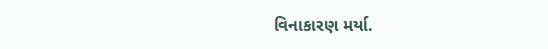વિનાકારણ મર્યા.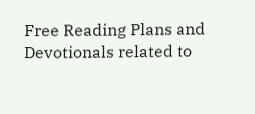Free Reading Plans and Devotionals related to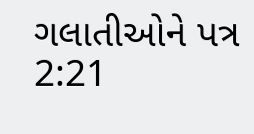ગલાતીઓને પત્ર 2:21